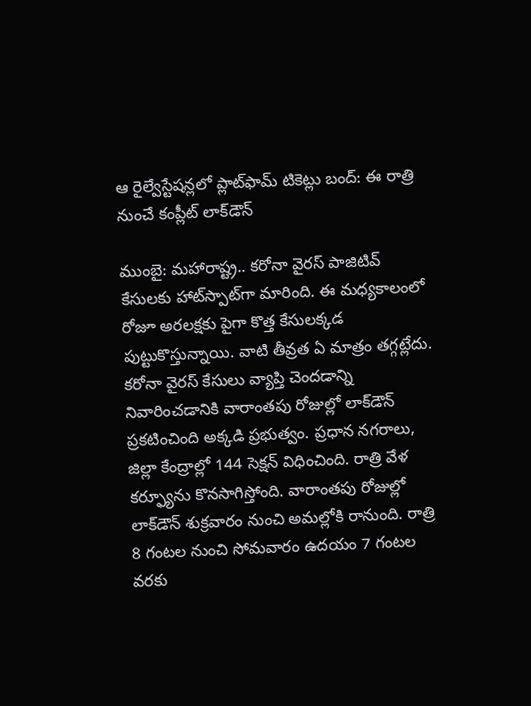ఆ రైల్వేస్టేషన్లలో ప్లాట్‌ఫామ్ టికెట్లు బంద్: ఈ రాత్రి నుంచే కంప్లీట్ లాక్‌డౌన్

ముంబై: మహారాష్ట్ర.. కరోనా వైరస్ పాజిటివ్ కేసులకు హాట్‌స్పాట్‌గా మారింది. ఈ మధ్యకాలంలో రోజూ అరలక్షకు పైగా కొత్త కేసులక్కడ పుట్టుకొస్తున్నాయి. వాటి తీవ్రత ఏ మాత్రం తగ్గట్లేదు. కరోనా వైరస్ కేసులు వ్యాప్తి చెందడాన్ని నివారించడానికి వారాంతపు రోజుల్లో లాక్‌డౌన్ ప్రకటించింది అక్కడి ప్రభుత్వం. ప్రధాన నగరాలు, జిల్లా కేంద్రాల్లో 144 సెక్షన్ విధించింది. రాత్రి వేళ కర్ఫ్యూను కొనసాగిస్తోంది. వారాంతపు రోజుల్లో లాక్‌డౌన్ శుక్రవారం నుంచి అమల్లోకి రానుంది. రాత్రి 8 గంటల నుంచి సోమవారం ఉదయం 7 గంటల వరకు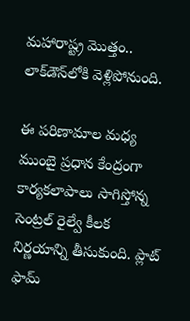మహారాష్ట్ర మొత్తం.. లాక్‌డౌన్‌లోకి వెళ్లిపోనుంది.

ఈ పరిణామాల మధ్య ముంబై ప్రధాన కేంద్రంగా కార్యకలాపాలు సాగిస్తోన్న సెంట్రల్ రైల్వే కీలక నిర్ణయాన్ని తీసుకుంది. ప్లాట్ ఫామ్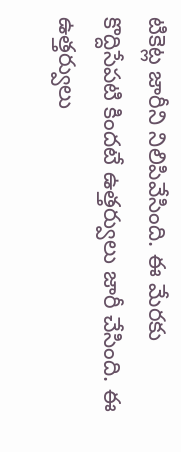టికెట్ల జారీని నిలిపివేసింది. ఈ మేరకు కొద్దిసేపటి కిందటే ఉత్తర్వులు జారీ చేసింది. ఈ ఉత్తర్వులు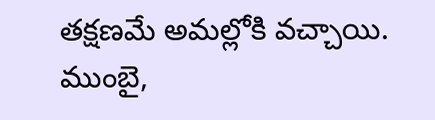తక్షణమే అమల్లోకి వచ్చాయి. ముంబై,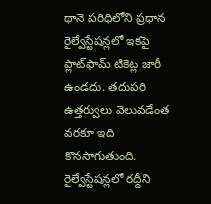థానె పరిధిలోని ప్రధాన రైల్వేస్టేషన్లలో ఇకపై ప్లాట్‌ఫామ్ టికెట్ల జారీ ఉండదు. తదుపరి ఉత్తర్వులు వెలువడేంత వరకూ ఇది కొనసాగుతుంది. రైల్వేస్టేషన్లలో రద్దీని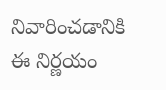నివారించడానికి ఈ నిర్ణయం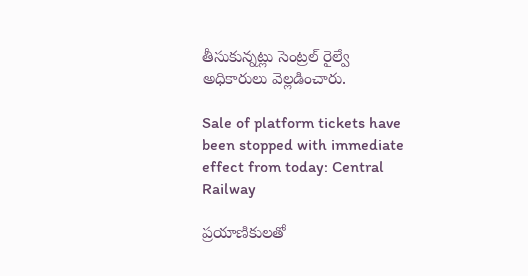తీసుకున్నట్లు సెంట్రల్ రైల్వే అధికారులు వెల్లడించారు.

Sale of platform tickets have been stopped with immediate effect from today: Central Railway

ప్రయాణికులతో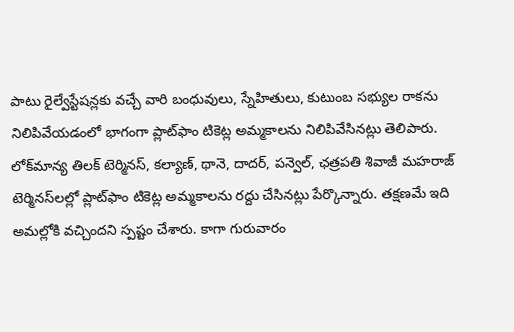పాటు రైల్వేస్టేషన్లకు వచ్చే వారి బంధువులు, స్నేహితులు, కుటుంబ సభ్యుల రాకను నిలిపివేయడంలో భాగంగా ప్లాట్‌ఫాం టికెట్ల అమ్మకాలను నిలిపివేసినట్లు తెలిపారు. లోక్‌మాన్య తిలక్ టెర్మినస్, కల్యాణ్, థానె, దాదర్, పన్వెల్, ఛత్రపతి శివాజీ మహరాజ్ టెర్మినస్‌లల్లో ప్లాట్‌ఫాం టికెట్ల అమ్మకాలను రద్దు చేసినట్లు పేర్కొన్నారు. తక్షణమే ఇది అమల్లోకి వచ్చిందని స్పష్టం చేశారు. కాగా గురువారం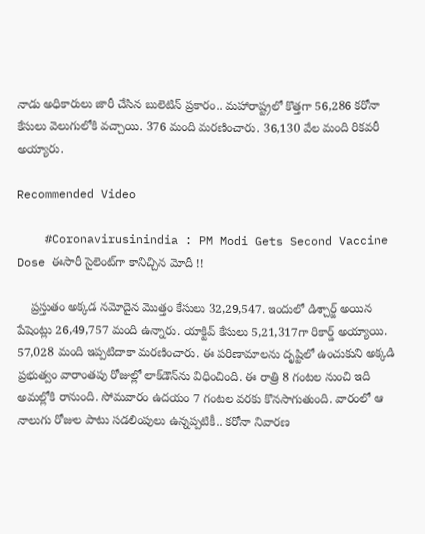నాడు అధికారులు జారీ చేసిన బులెటిన్ ప్రకారం.. మహారాష్ట్రలో కొత్తగా 56,286 కరోనా కేసులు వెలుగులోకి వచ్చాయి. 376 మంది మరణించారు. 36,130 వేల మంది రికవరీ అయ్యారు.

Recommended Video

    #Coronavirusinindia : PM Modi Gets Second Vaccine Dose ఈసారీ సైలెంట్‌గా కానిచ్చిన మోదీ !!

    ప్రస్తుతం అక్కడ నమోదైన మొత్తం కేసులు 32,29,547. ఇందులో డిశ్చార్జ్ అయిన పేషెంట్లు 26,49,757 మంది ఉన్నారు. యాక్టివ్ కేసులు 5,21,317గా రికార్డ్ అయ్యాయి. 57,028 మంది ఇప్పటిదాకా మరణించారు. ఈ పరిణామాలను దృష్టిలో ఉంచుకుని అక్కడి ప్రభుత్వం వారాంతపు రోజుల్లో లాక్‌డౌన్‌ను విధించింది. ఈ రాత్రి 8 గంటల నుంచి ఇది అమల్లోకి రానుంది. సోమవారం ఉదయం 7 గంటల వరకు కొనసాగుతుంది. వారంలో ఆ నాలుగు రోజుల పాటు సడలింపులు ఉన్నప్పటికీ.. కరోనా నివారణ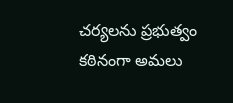చర్యలను ప్రభుత్వం కఠినంగా అమలు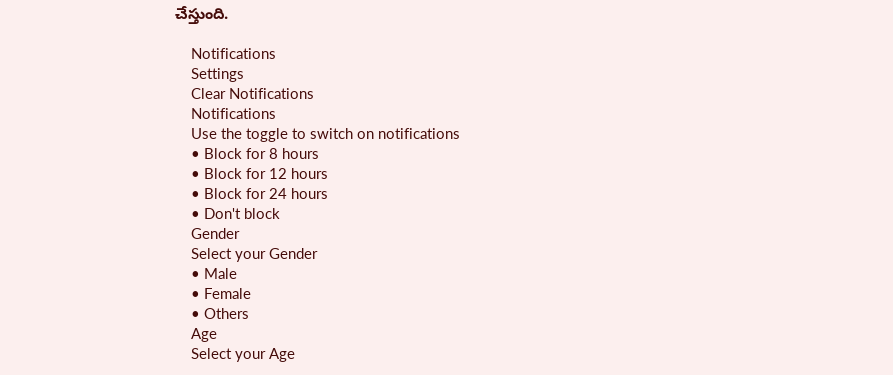చేస్తుంది.

    Notifications
    Settings
    Clear Notifications
    Notifications
    Use the toggle to switch on notifications
    • Block for 8 hours
    • Block for 12 hours
    • Block for 24 hours
    • Don't block
    Gender
    Select your Gender
    • Male
    • Female
    • Others
    Age
    Select your Age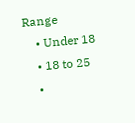Range
    • Under 18
    • 18 to 25
    •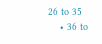26 to 35
    • 36 to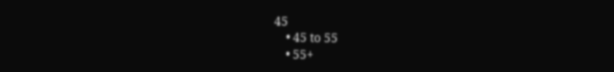45
    • 45 to 55
    • 55+